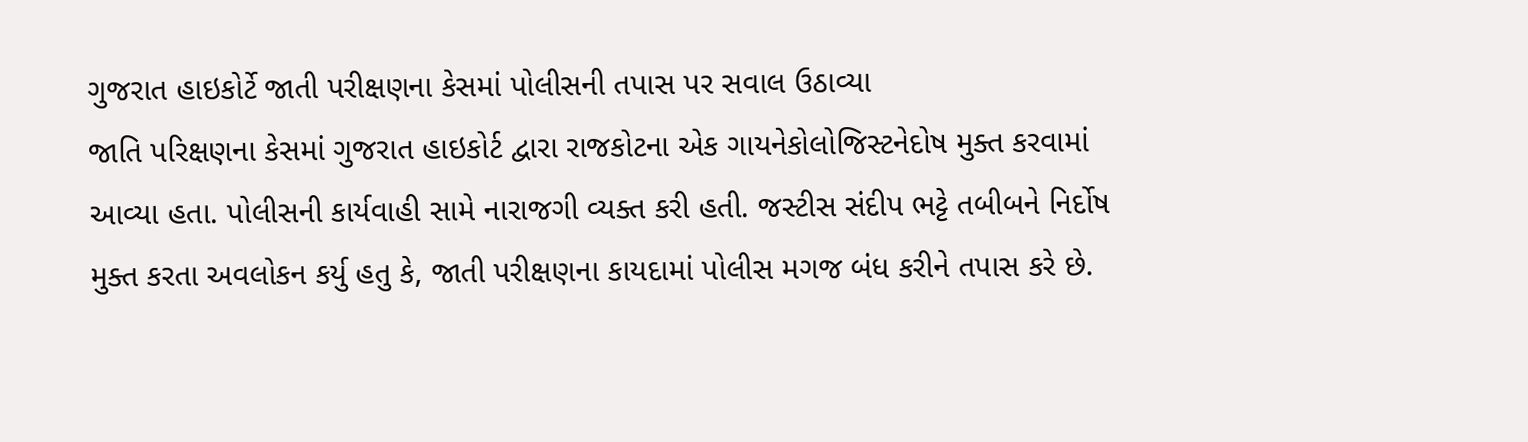ગુજરાત હાઇકોર્ટે જાતી પરીક્ષણના કેસમાં પોલીસની તપાસ પર સવાલ ઉઠાવ્યા
જાતિ પરિક્ષણના કેસમાં ગુજરાત હાઇકોર્ટ દ્વારા રાજકોટના એક ગાયનેકોલોજિસ્ટનેદોષ મુક્ત કરવામાં આવ્યા હતા. પોલીસની કાર્યવાહી સામે નારાજગી વ્યક્ત કરી હતી. જસ્ટીસ સંદીપ ભટ્ટે તબીબને નિર્દોષ મુક્ત કરતા અવલોકન કર્યુ હતુ કે, જાતી પરીક્ષણના કાયદામાં પોલીસ મગજ બંધ કરીને તપાસ કરે છે.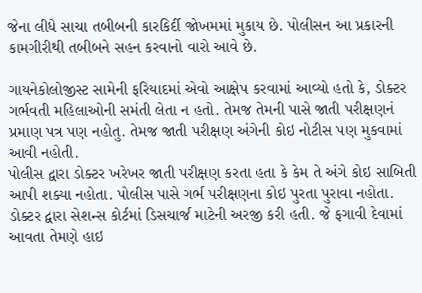જેના લીધે સાચા તબીબની કારકિર્દી જોખમમાં મુકાય છે. પોલીસન આ પ્રકારની કામગીરીથી તબીબને સહન કરવાનો વારો આવે છે.

ગાયનેકોલોજીસ્ટ સામેની ફરિયાદમાં એવો આક્ષેપ કરવામાં આવ્યો હતો કે, ડોક્ટર ગર્ભવતી મહિલાઓની સમંતી લેતા ન હતો. તેમજ તેમની પાસે જાતી પરીક્ષણનં પ્રમાણ પત્ર પણ નહોતુ. તેમજ જાતી પરીક્ષણ અંગેની કોઇ નોટીસ પણ મુકવામાં આવી નહોતી.
પોલીસ દ્વારા ડોક્ટર ખરેખર જાતી પરીક્ષણ કરતા હતા કે કેમ તે અંગે કોઇ સાબિતી આપી શક્યા નહોતા. પોલીસ પાસે ગર્ભ પરીક્ષણના કોઇ પુરતા પુરાવા નહોતા. ડોક્ટર દ્વારા સેશન્સ કોર્ટમાં ડિસચાર્જ માટેની અરજી કરી હતી. જે ફગાવી દેવામાં આવતા તેમણે હાઇ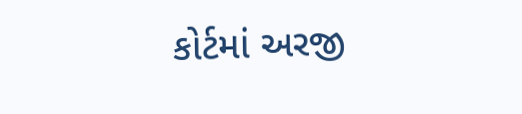કોર્ટમાં અરજી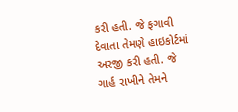કરી હતી. જે ફગાવી દેવાતા તેમણે હાઇકોર્ટમાં અરજી કરી હતી. જે ગાર્હ રાખીને તેમને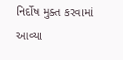નિર્દોષ મુક્ત કરવામાં આવ્યા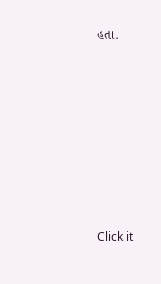હતા.












Click it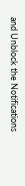and Unblock the Notifications